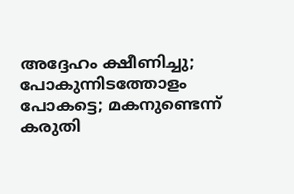അദ്ദേഹം ക്ഷീണിച്ചു; പോകുന്നിടത്തോളം പോകട്ടെ; മകനുണ്ടെന്ന് കരുതി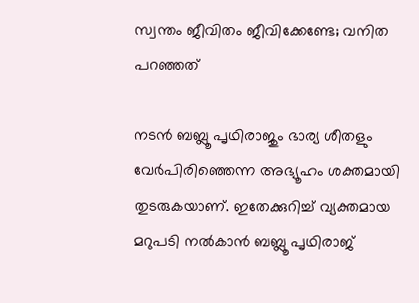സ്വന്തം ജീവിതം ജീവിക്കേണ്ടേ; വനിത പറഞ്ഞത്

നടൻ ബബ്ലൂ പൃഥിരാജും ഭാര്യ ശീതളും വേർപിരിഞ്ഞെന്ന അഭ്യൂഹം ശക്തമായി തുട‌രുകയാണ്. ഇതേക്കുറിച്ച് വ്യക്തമായ മറുപടി നൽകാൻ ബബ്ലൂ പൃഥിരാജ്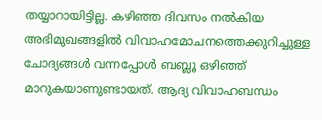തയ്യാറായിട്ടില്ല. കഴിഞ്ഞ ദിവസം നൽകിയ അഭിമുഖങ്ങളിൽ വിവാഹമോചനത്തെക്കുറിച്ചുള്ള ചോദ്യങ്ങൾ വന്നപ്പോൾ ബബ്ലൂ ഒഴിഞ്ഞ് മാറുകയാണുണ്ടായത്. ആദ്യ വിവാഹബന്ധം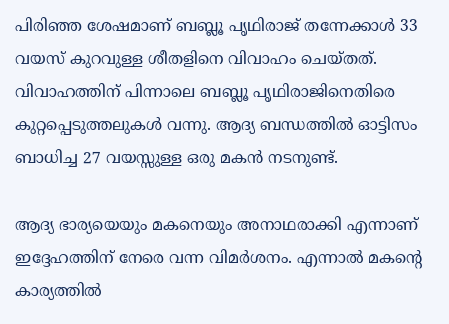പിരിഞ്ഞ ശേഷമാണ് ബബ്ലൂ പൃഥിരാജ് തന്നേക്കാൾ 33 വയസ് കുറവുള്ള ശീതളിനെ വിവാഹം ചെയ്തത്. വിവാഹത്തിന് പിന്നാലെ ബബ്ലൂ പൃഥിരാജിനെതിരെ കുറ്റപ്പെടുത്തലുകൾ വന്നു. ആദ്യ ബന്ധത്തിൽ ഓട്ടിസം ബാധിച്ച 27 വയസ്സുള്ള ഒരു മകൻ നടനുണ്ട്.

ആദ്യ ഭാര്യയെയും മകനെയും അനാഥരാക്കി എന്നാണ് ഇദ്ദേഹത്തിന് നേരെ വന്ന വിമർശനം. എന്നാൽ മകന്റെ കാര്യത്തിൽ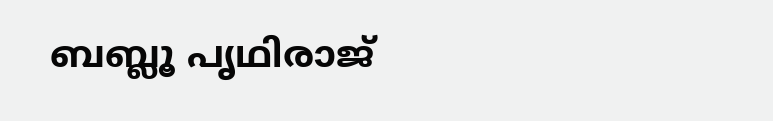ബബ്ലൂ പൃഥിരാജ്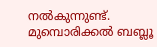നൽകുന്നുണ്ട്. മുമ്പൊരിക്കൽ ബബ്ലൂ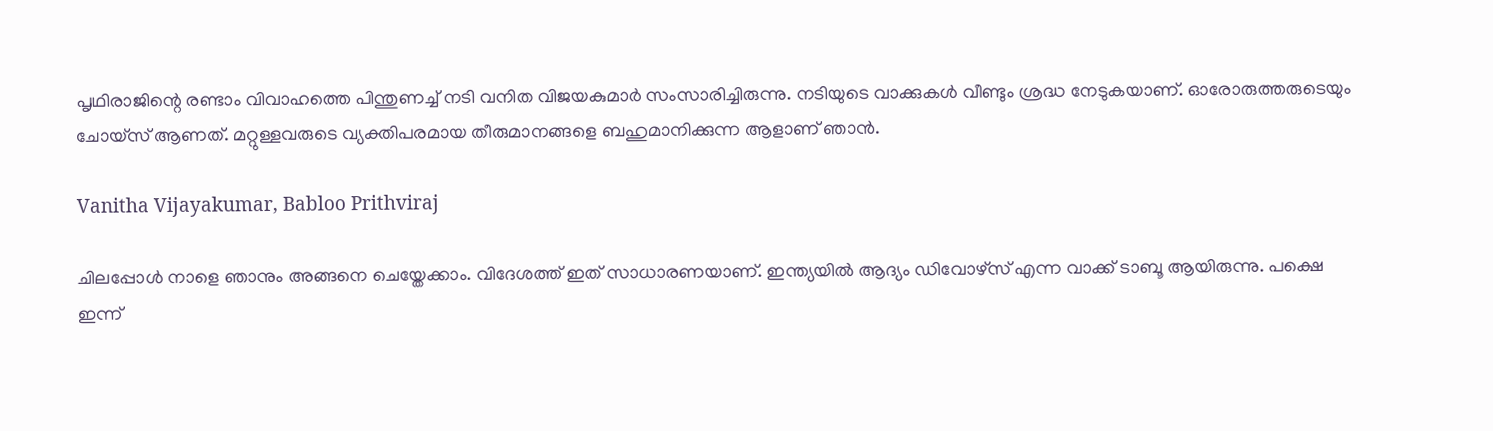പൃഥിരാജിന്റെ രണ്ടാം വിവാഹത്തെ പിന്തുണച്ച് നടി വനിത വിജയകുമാർ സംസാരിച്ചിരുന്നു. നടിയുടെ വാക്കുകൾ വീണ്ടും ശ്രദ്ധ നേടുകയാണ്. ഓരോരുത്തരുടെയും ചോയ്സ് ആണത്. മറ്റുള്ളവരുടെ വ്യക്തിപരമായ തീരുമാനങ്ങളെ ബഹുമാനിക്കുന്ന ആളാണ് ഞാൻ.

Vanitha Vijayakumar, Babloo Prithviraj

ചിലപ്പോൾ നാളെ ഞാനും അങ്ങനെ ചെയ്തേക്കാം. വിദേശത്ത് ഇത് സാധാരണയാണ്. ഇന്ത്യയിൽ ആദ്യം ഡിവോഴ്സ് എന്ന വാക്ക് ടാബൂ ആയിരുന്നു. പക്ഷെ ഇന്ന്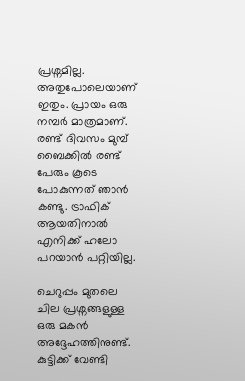പ്രശ്നമില്ല. അതുപോലെയാണ് ഇതും. പ്രായം ഒരു നമ്പർ മാത്രമാണ്. രണ്ട് ദിവസം മുമ്പ് ബൈക്കിൽ രണ്ട് പേരും കൂടെ പോകുന്നത് ഞാൻ കണ്ടു. ട്രാഫിക് ആയതിനാൽ എനിക്ക് ഹലോ പറയാൻ പറ്റിയില്ല.

ചെറുപ്പം മുതലെ ചില പ്രശ്നങ്ങളുള്ള ഒരു മകൻ അദ്ദേഹത്തിനുണ്ട്. കുട്ടിക്ക് വേണ്ടി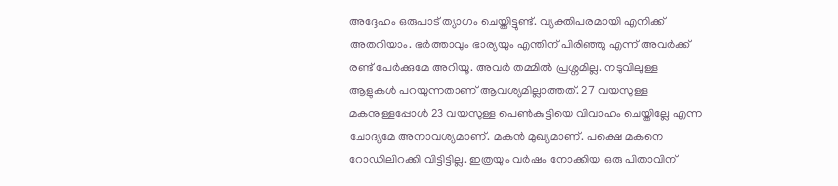അദ്ദേഹം ഒരുപാട് ത്യാഗം ചെയ്തിട്ടുണ്ട്. വ്യക്തിപരമായി എനിക്ക് അതറിയാം. ഭർത്താവും ഭാര്യയും എന്തിന് പിരിഞ്ഞു എന്ന് അവർക്ക് രണ്ട് പേർക്കുമേ അറിയൂ. അവർ തമ്മിൽ പ്രശ്നമില്ല. നടുവിലുള്ള ആളുകൾ പറയുന്നതാണ് ആവശ്യമില്ലാത്തത്. 27 വയസുള്ള മകനുള്ളപ്പോൾ 23 വയസുള്ള പെൺകുട്ടിയെ വിവാഹം ചെയ്തില്ലേ എന്ന ചോദ്യമേ അനാവശ്യമാണ്. മകൻ മുഖ്യമാണ്. പക്ഷെ മകനെ റോഡിലിറക്കി വിട്ടിട്ടില്ല. ഇത്രയും വർഷം നോക്കിയ ഒരു പിതാവിന്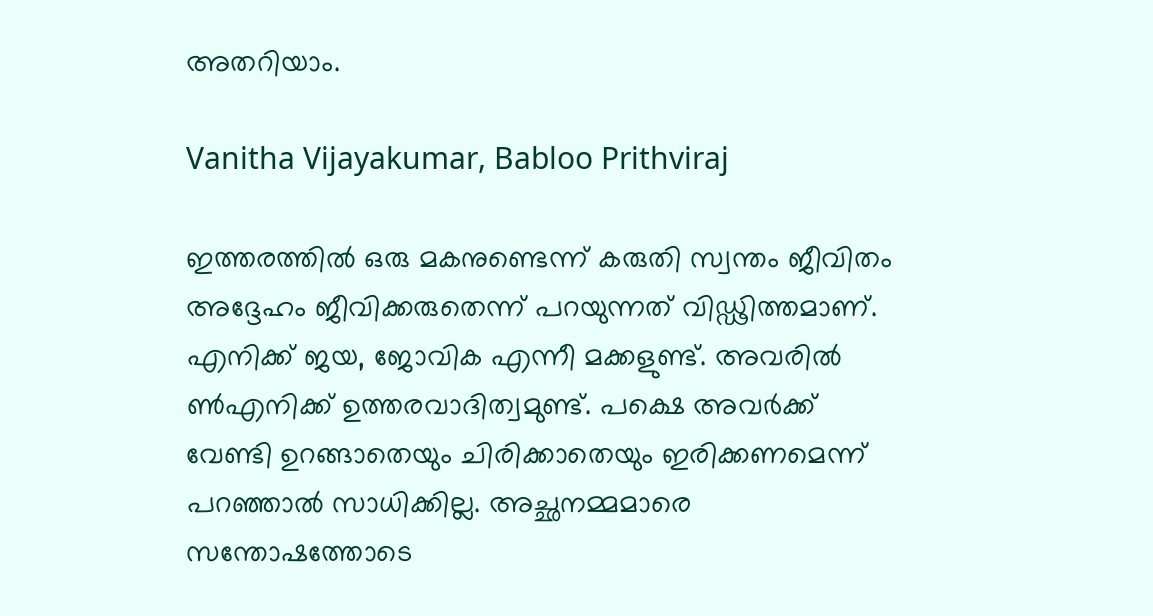അതറിയാം.

Vanitha Vijayakumar, Babloo Prithviraj

ഇത്തരത്തിൽ ഒരു മകനുണ്ടെന്ന് കരുതി സ്വന്തം ജീവിതം അദ്ദേഹം ജീവിക്കരുതെന്ന് പറയുന്നത് വിഡ്ഢിത്തമാണ്. എനിക്ക് ജയ, ജോവിക എന്നീ മക്കളുണ്ട്. അവരിൽ ൺഎനിക്ക് ഉത്തരവാദിത്വമുണ്ട്. പക്ഷെ അവർക്ക് വേണ്ടി ഉറങ്ങാതെയും ചിരിക്കാതെയും ഇരിക്കണമെന്ന് പറഞ്ഞാൽ സാധിക്കില്ല. അച്ഛനമ്മമാരെ സന്തോഷത്തോടെ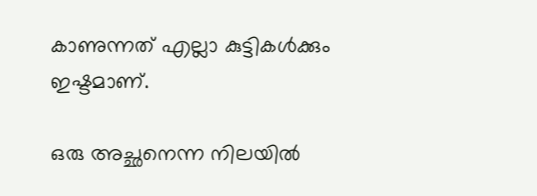കാണുന്നത് എല്ലാ കുട്ടികൾക്കും ഇഷ്ടമാണ്.

ഒരു അച്ഛനെന്ന നിലയിൽ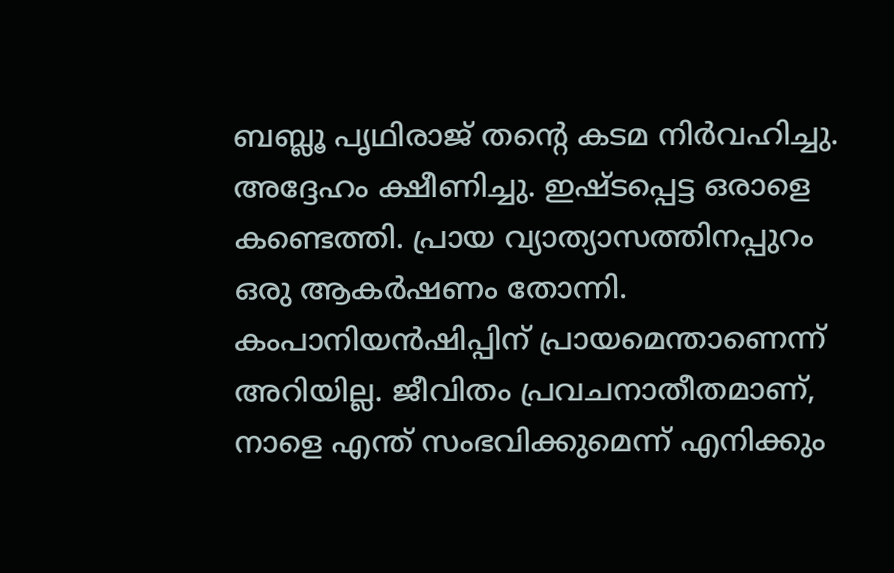ബബ്ലൂ പൃഥിരാജ് തന്റെ കടമ നിർവഹിച്ചു. അദ്ദേഹം ക്ഷീണിച്ചു. ഇഷ്ടപ്പെട്ട ഒരാളെ കണ്ടെത്തി. പ്രായ വ്യാത്യാസത്തിനപ്പുറം ഒരു ആകർഷണം തോന്നി. കംപാനിയൻഷിപ്പിന് പ്രായമെന്താണെന്ന് അറിയില്ല. ജീവിതം പ്രവചനാതീതമാണ്, നാളെ എന്ത് സംഭവിക്കുമെന്ന് എനിക്കും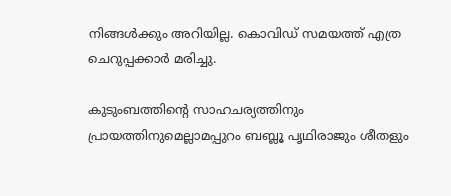നിങ്ങൾക്കും അറിയില്ല. കൊവിഡ് സമയത്ത് എത്ര ചെറുപ്പക്കാർ മരിച്ചു.

കുടുംബത്തിന്റെ സാഹചര്യത്തിനും പ്രായത്തിനുമെല്ലാമപ്പുറം ബബ്ലൂ പൃഥിരാജും ശീതളും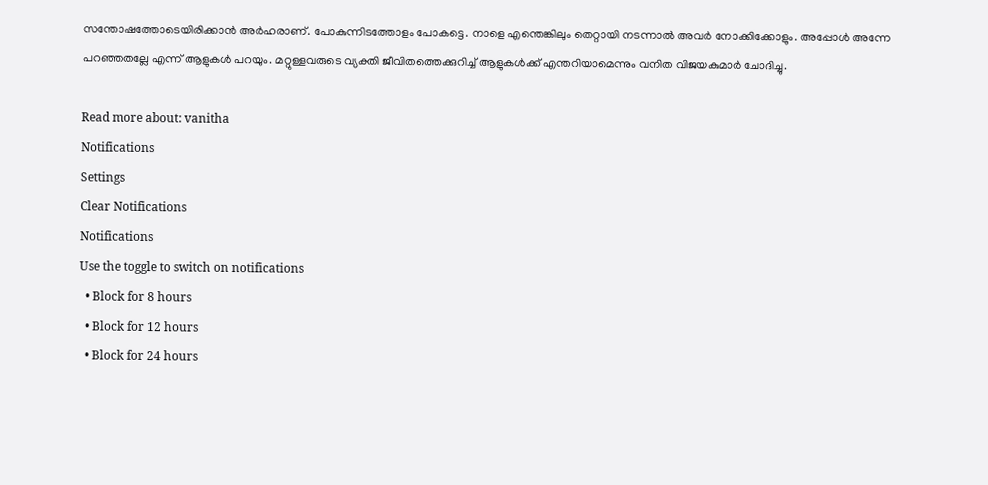സന്തോഷത്തോടെയിരിക്കാൻ അർഹരാണ്. പോകുന്നിടത്തോളം പോകട്ടെ. നാളെ എന്തെങ്കിലും തെറ്റായി നടന്നാൽ അവർ നോക്കിക്കോളും. അപ്പോൾ അന്നേ പറഞ്ഞതല്ലേ എന്ന് ആളുകൾ പറയും. മറ്റുള്ളവരുടെ വ്യക്തി ജീവിതത്തെക്കുറിച്ച് ആളുകൾ‌ക്ക് എന്തറിയാമെന്നും വനിത വിജയകുമാർ ചോദിച്ചു.

Read more about: vanitha
Notifications
Settings
Clear Notifications
Notifications
Use the toggle to switch on notifications
  • Block for 8 hours
  • Block for 12 hours
  • Block for 24 hours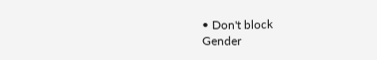• Don't block
Gender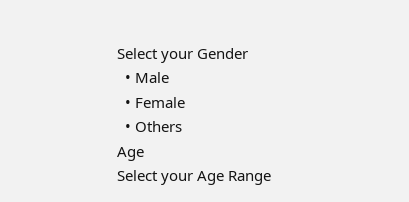Select your Gender
  • Male
  • Female
  • Others
Age
Select your Age Range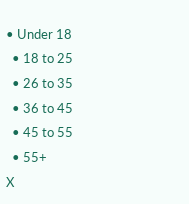• Under 18
  • 18 to 25
  • 26 to 35
  • 36 to 45
  • 45 to 55
  • 55+
X